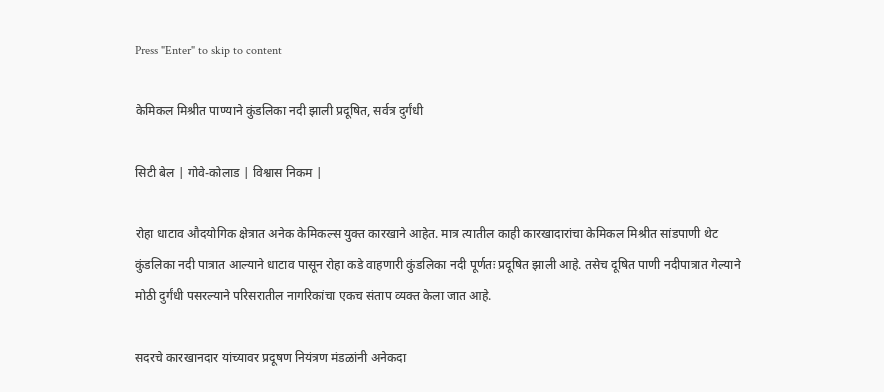Press "Enter" to skip to content

केमिकल मिश्रीत पाण्याने कुंडलिका नदी झाली प्रदूषित, सर्वत्र दुर्गंधी

सिटी बेल | गोवे-कोलाड | विश्वास निकम |

रोहा धाटाव औदयोगिक क्षेत्रात अनेक केमिकल्स युक्त कारखाने आहेत. मात्र त्यातील काही कारखादारांचा केमिकल मिश्रीत सांडपाणी थेट कुंडलिका नदी पात्रात आल्याने धाटाव पासून रोहा कडे वाहणारी कुंडलिका नदी पूर्णतः प्रदूषित झाली आहे. तसेच दूषित पाणी नदीपात्रात गेल्याने मोठी दुर्गंधी पसरल्याने परिसरातील नागरिकांचा एकच संताप व्यक्त केला जात आहे.

सदरचे कारखानदार यांच्यावर प्रदूषण नियंत्रण मंडळांनी अनेकदा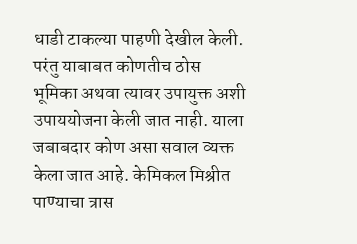धाडी टाकल्या पाहणी देखील केली. परंतु याबाबत कोणतीच ठोस भूमिका अथवा त्यावर उपायुक्त अशी उपाययोजना केली जात नाही. याला जबाबदार कोण असा सवाल व्यक्त केला जात आहे. केमिकल मिश्रीत पाण्याचा त्रास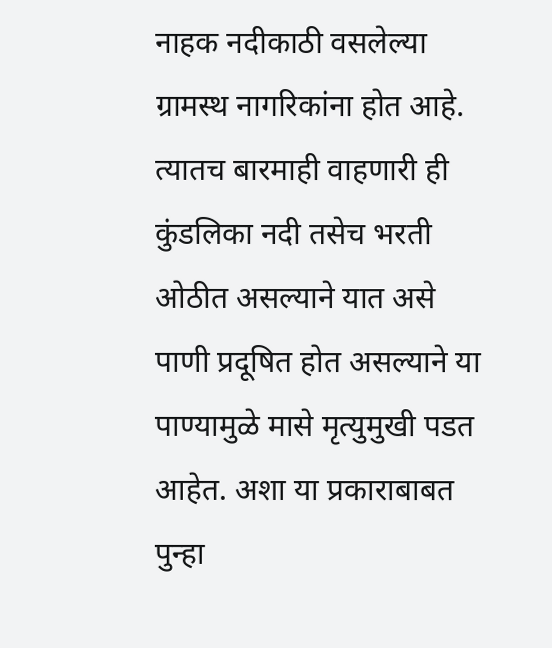नाहक नदीकाठी वसलेल्या ग्रामस्थ नागरिकांना होत आहे. त्यातच बारमाही वाहणारी ही कुंडलिका नदी तसेच भरती ओठीत असल्याने यात असे पाणी प्रदूषित होत असल्याने या पाण्यामुळे मासे मृत्युमुखी पडत आहेत. अशा या प्रकाराबाबत पुन्हा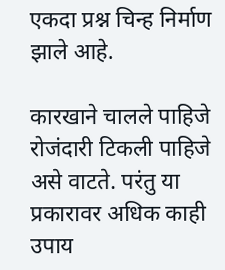एकदा प्रश्न चिन्ह निर्माण झाले आहे.

कारखाने चालले पाहिजे रोजंदारी टिकली पाहिजे असे वाटते. परंतु या प्रकारावर अधिक काही उपाय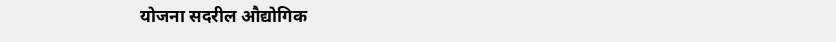योजना सदरील औद्योगिक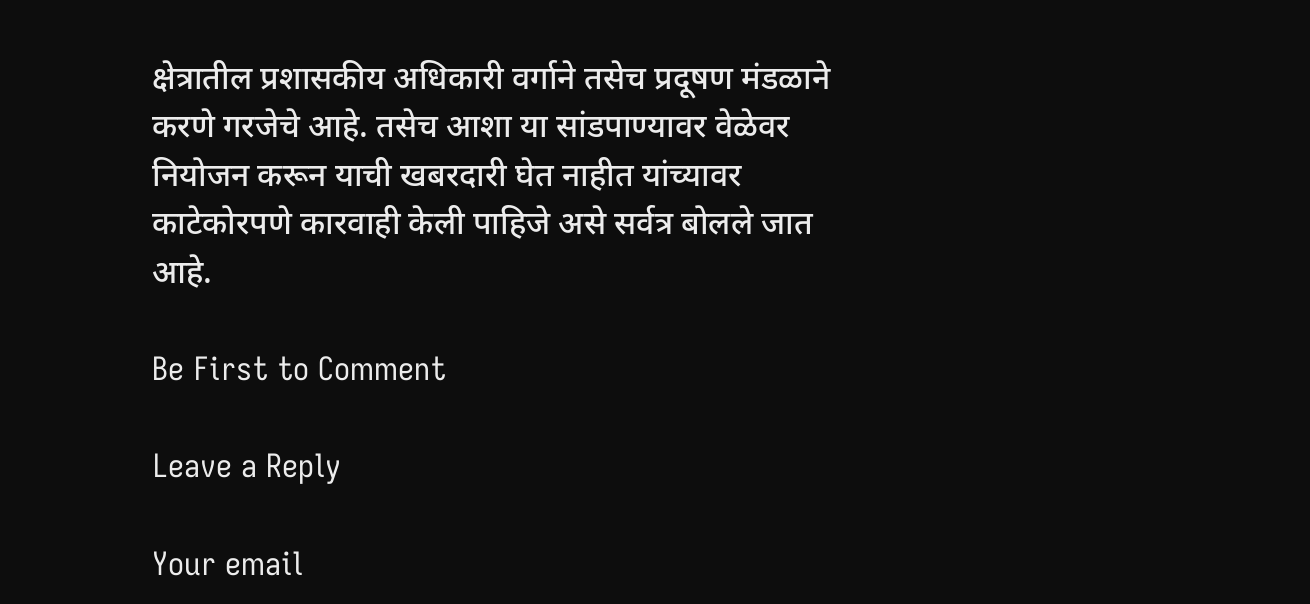क्षेत्रातील प्रशासकीय अधिकारी वर्गाने तसेच प्रदूषण मंडळाने करणे गरजेचे आहे. तसेच आशा या सांडपाण्यावर वेळेवर नियोजन करून याची खबरदारी घेत नाहीत यांच्यावर काटेकोरपणे कारवाही केली पाहिजे असे सर्वत्र बोलले जात आहे.

Be First to Comment

Leave a Reply

Your email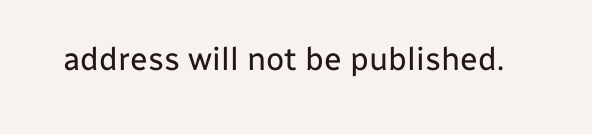address will not be published.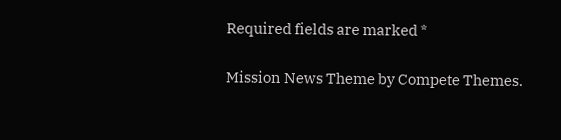Required fields are marked *

Mission News Theme by Compete Themes.